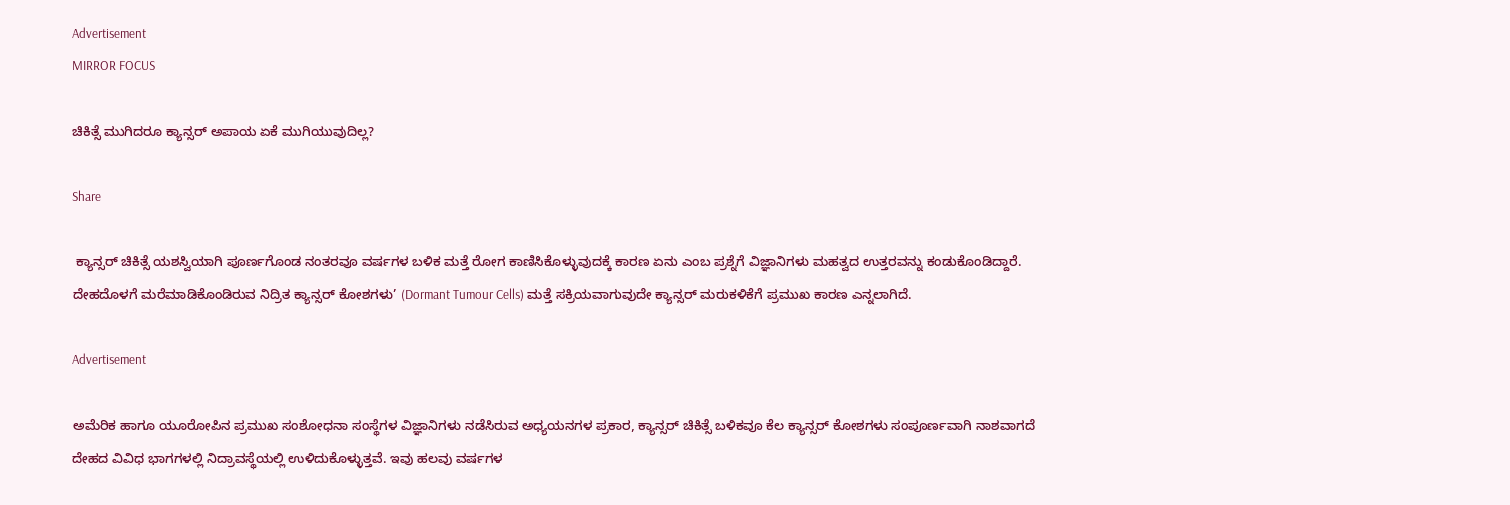Advertisement
MIRROR FOCUS

ಚಿಕಿತ್ಸೆ ಮುಗಿದರೂ ಕ್ಯಾನ್ಸರ್ ಅಪಾಯ ಏಕೆ ಮುಗಿಯುವುದಿಲ್ಲ?

Share

 ಕ್ಯಾನ್ಸರ್ ಚಿಕಿತ್ಸೆ ಯಶಸ್ವಿಯಾಗಿ ಪೂರ್ಣಗೊಂಡ ನಂತರವೂ ವರ್ಷಗಳ ಬಳಿಕ ಮತ್ತೆ ರೋಗ ಕಾಣಿಸಿಕೊಳ್ಳುವುದಕ್ಕೆ ಕಾರಣ ಏನು ಎಂಬ ಪ್ರಶ್ನೆಗೆ ವಿಜ್ಞಾನಿಗಳು ಮಹತ್ವದ ಉತ್ತರವನ್ನು ಕಂಡುಕೊಂಡಿದ್ದಾರೆ. ದೇಹದೊಳಗೆ ಮರೆಮಾಡಿಕೊಂಡಿರುವ ನಿದ್ರಿತ ಕ್ಯಾನ್ಸರ್ ಕೋಶಗಳು’ (Dormant Tumour Cells) ಮತ್ತೆ ಸಕ್ರಿಯವಾಗುವುದೇ ಕ್ಯಾನ್ಸರ್ ಮರುಕಳಿಕೆಗೆ ಪ್ರಮುಖ ಕಾರಣ ಎನ್ನಲಾಗಿದೆ.

Advertisement

ಅಮೆರಿಕ ಹಾಗೂ ಯೂರೋಪಿನ ಪ್ರಮುಖ ಸಂಶೋಧನಾ ಸಂಸ್ಥೆಗಳ ವಿಜ್ಞಾನಿಗಳು ನಡೆಸಿರುವ ಅಧ್ಯಯನಗಳ ಪ್ರಕಾರ, ಕ್ಯಾನ್ಸರ್‌ ಚಿಕಿತ್ಸೆ ಬಳಿಕವೂ ಕೆಲ ಕ್ಯಾನ್ಸರ್ ಕೋಶಗಳು ಸಂಪೂರ್ಣವಾಗಿ ನಾಶವಾಗದೆ ದೇಹದ ವಿವಿಧ ಭಾಗಗಳಲ್ಲಿ ನಿದ್ರಾವಸ್ಥೆಯಲ್ಲಿ ಉಳಿದುಕೊಳ್ಳುತ್ತವೆ. ಇವು ಹಲವು ವರ್ಷಗಳ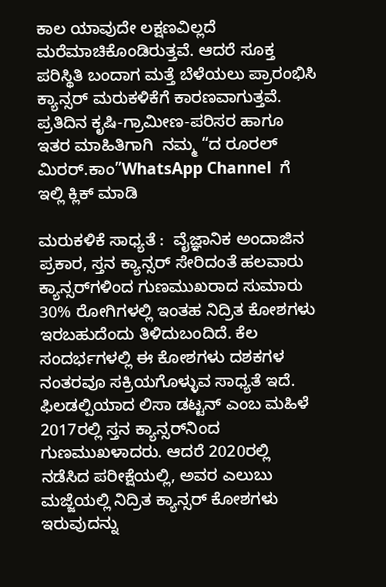ಕಾಲ ಯಾವುದೇ ಲಕ್ಷಣವಿಲ್ಲದೆ ಮರೆಮಾಚಿಕೊಂಡಿರುತ್ತವೆ. ಆದರೆ ಸೂಕ್ತ ಪರಿಸ್ಥಿತಿ ಬಂದಾಗ ಮತ್ತೆ ಬೆಳೆಯಲು ಪ್ರಾರಂಭಿಸಿ ಕ್ಯಾನ್ಸರ್‌ ಮರುಕಳಿಕೆಗೆ ಕಾರಣವಾಗುತ್ತವೆ. ಪ್ರತಿದಿನ ಕೃಷಿ-ಗ್ರಾಮೀಣ-ಪರಿಸರ ಹಾಗೂ ಇತರ ಮಾಹಿತಿಗಾಗಿ  ನಮ್ಮ “ದ ರೂರಲ್‌ ಮಿರರ್.ಕಾಂ”WhatsApp Channel  ಗೆ ಇಲ್ಲಿ ಕ್ಲಿಕ್‌ ಮಾಡಿ

ಮರುಕಳಿಕೆ ಸಾಧ್ಯತೆ :  ವೈಜ್ಞಾನಿಕ ಅಂದಾಜಿನ ಪ್ರಕಾರ, ಸ್ತನ ಕ್ಯಾನ್ಸರ್ ಸೇರಿದಂತೆ ಹಲವಾರು ಕ್ಯಾನ್ಸರ್‌ಗಳಿಂದ ಗುಣಮುಖರಾದ ಸುಮಾರು 30% ರೋಗಿಗಳಲ್ಲಿ ಇಂತಹ ನಿದ್ರಿತ ಕೋಶಗಳು ಇರಬಹುದೆಂದು ತಿಳಿದುಬಂದಿದೆ. ಕೆಲ ಸಂದರ್ಭಗಳಲ್ಲಿ ಈ ಕೋಶಗಳು ದಶಕಗಳ ನಂತರವೂ ಸಕ್ರಿಯಗೊಳ್ಳುವ ಸಾಧ್ಯತೆ ಇದೆ. ಫಿಲಡಲ್ಪಿಯಾದ ಲಿಸಾ ಡಟ್ಟನ್ ಎಂಬ ಮಹಿಳೆ 2017ರಲ್ಲಿ ಸ್ತನ ಕ್ಯಾನ್ಸರ್‌ನಿಂದ ಗುಣಮುಖಳಾದರು. ಆದರೆ 2020ರಲ್ಲಿ ನಡೆಸಿದ ಪರೀಕ್ಷೆಯಲ್ಲಿ, ಅವರ ಎಲುಬು ಮಜ್ಜೆಯಲ್ಲಿ ನಿದ್ರಿತ ಕ್ಯಾನ್ಸರ್ ಕೋಶಗಳು ಇರುವುದನ್ನು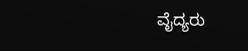ವೈದ್ಯರು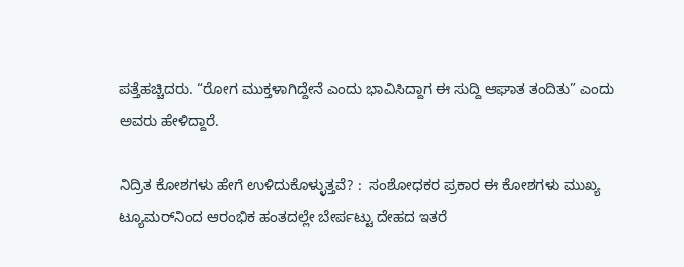ಪತ್ತೆಹಚ್ಚಿದರು. “ರೋಗ ಮುಕ್ತಳಾಗಿದ್ದೇನೆ ಎಂದು ಭಾವಿಸಿದ್ದಾಗ ಈ ಸುದ್ದಿ ಆಘಾತ ತಂದಿತು” ಎಂದು ಅವರು ಹೇಳಿದ್ದಾರೆ.

ನಿದ್ರಿತ ಕೋಶಗಳು ಹೇಗೆ ಉಳಿದುಕೊಳ್ಳುತ್ತವೆ? :  ಸಂಶೋಧಕರ ಪ್ರಕಾರ ಈ ಕೋಶಗಳು ಮುಖ್ಯ ಟ್ಯೂಮರ್‌ನಿಂದ ಆರಂಭಿಕ ಹಂತದಲ್ಲೇ ಬೇರ್ಪಟ್ಟು ದೇಹದ ಇತರೆ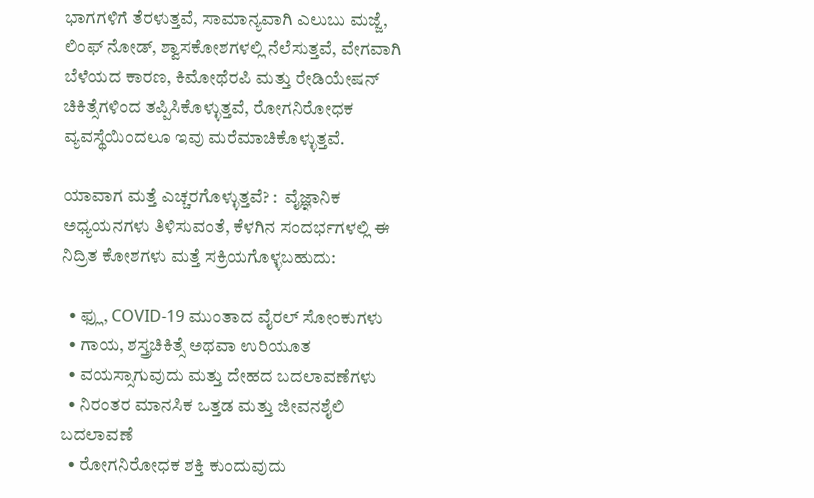ಭಾಗಗಳಿಗೆ ತೆರಳುತ್ತವೆ, ಸಾಮಾನ್ಯವಾಗಿ ಎಲುಬು ಮಜ್ಜೆ, ಲಿಂಫ್ ನೋಡ್‌, ಶ್ವಾಸಕೋಶಗಳಲ್ಲಿ ನೆಲೆಸುತ್ತವೆ, ವೇಗವಾಗಿ ಬೆಳೆಯದ ಕಾರಣ, ಕಿಮೋಥೆರಪಿ ಮತ್ತು ರೇಡಿಯೇಷನ್ ಚಿಕಿತ್ಸೆಗಳಿಂದ ತಪ್ಪಿಸಿಕೊಳ್ಳುತ್ತವೆ, ರೋಗನಿರೋಧಕ ವ್ಯವಸ್ಥೆಯಿಂದಲೂ ಇವು ಮರೆಮಾಚಿಕೊಳ್ಳುತ್ತವೆ.

ಯಾವಾಗ ಮತ್ತೆ ಎಚ್ಚರಗೊಳ್ಳುತ್ತವೆ? :  ವೈಜ್ಞಾನಿಕ ಅಧ್ಯಯನಗಳು ತಿಳಿಸುವಂತೆ, ಕೆಳಗಿನ ಸಂದರ್ಭಗಳಲ್ಲಿ ಈ ನಿದ್ರಿತ ಕೋಶಗಳು ಮತ್ತೆ ಸಕ್ರಿಯಗೊಳ್ಳಬಹುದು:

  • ಫ್ಲು, COVID-19 ಮುಂತಾದ ವೈರಲ್ ಸೋಂಕುಗಳು
  • ಗಾಯ, ಶಸ್ತ್ರಚಿಕಿತ್ಸೆ ಅಥವಾ ಉರಿಯೂತ
  • ವಯಸ್ಸಾಗುವುದು ಮತ್ತು ದೇಹದ ಬದಲಾವಣೆಗಳು
  • ನಿರಂತರ ಮಾನಸಿಕ ಒತ್ತಡ ಮತ್ತು ಜೀವನಶೈಲಿ ಬದಲಾವಣೆ
  • ರೋಗನಿರೋಧಕ ಶಕ್ತಿ ಕುಂದುವುದು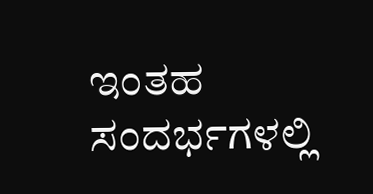ಇಂತಹ ಸಂದರ್ಭಗಳಲ್ಲಿ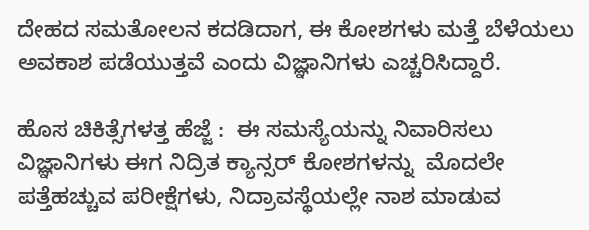ದೇಹದ ಸಮತೋಲನ ಕದಡಿದಾಗ, ಈ ಕೋಶಗಳು ಮತ್ತೆ ಬೆಳೆಯಲು ಅವಕಾಶ ಪಡೆಯುತ್ತವೆ ಎಂದು ವಿಜ್ಞಾನಿಗಳು ಎಚ್ಚರಿಸಿದ್ದಾರೆ.

ಹೊಸ ಚಿಕಿತ್ಸೆಗಳತ್ತ ಹೆಜ್ಜೆ :  ಈ ಸಮಸ್ಯೆಯನ್ನು ನಿವಾರಿಸಲು ವಿಜ್ಞಾನಿಗಳು ಈಗ ನಿದ್ರಿತ ಕ್ಯಾನ್ಸರ್ ಕೋಶಗಳನ್ನು  ಮೊದಲೇ ಪತ್ತೆಹಚ್ಚುವ ಪರೀಕ್ಷೆಗಳು, ನಿದ್ರಾವಸ್ಥೆಯಲ್ಲೇ ನಾಶ ಮಾಡುವ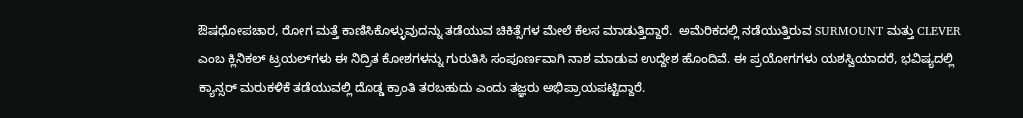ಔಷಧೋಪಚಾರ, ರೋಗ ಮತ್ತೆ ಕಾಣಿಸಿಕೊಳ್ಳುವುದನ್ನು ತಡೆಯುವ ಚಿಕಿತ್ಸೆಗಳ ಮೇಲೆ ಕೆಲಸ ಮಾಡುತ್ತಿದ್ದಾರೆ.  ಅಮೆರಿಕದಲ್ಲಿ ನಡೆಯುತ್ತಿರುವ SURMOUNT ಮತ್ತು CLEVER ಎಂಬ ಕ್ಲಿನಿಕಲ್ ಟ್ರಯಲ್‌ಗಳು ಈ ನಿದ್ರಿತ ಕೋಶಗಳನ್ನು ಗುರುತಿಸಿ ಸಂಪೂರ್ಣವಾಗಿ ನಾಶ ಮಾಡುವ ಉದ್ದೇಶ ಹೊಂದಿವೆ. ಈ ಪ್ರಯೋಗಗಳು ಯಶಸ್ವಿಯಾದರೆ, ಭವಿಷ್ಯದಲ್ಲಿ ಕ್ಯಾನ್ಸರ್ ಮರುಕಳಿಕೆ ತಡೆಯುವಲ್ಲಿ ದೊಡ್ಡ ಕ್ರಾಂತಿ ತರಬಹುದು ಎಂದು ತಜ್ಞರು ಅಭಿಪ್ರಾಯಪಟ್ಟಿದ್ದಾರೆ.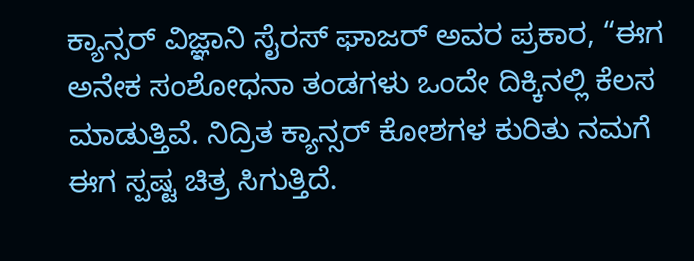ಕ್ಯಾನ್ಸರ್ ವಿಜ್ಞಾನಿ ಸೈರಸ್ ಘಾಜರ್ ಅವರ ಪ್ರಕಾರ, “ಈಗ ಅನೇಕ ಸಂಶೋಧನಾ ತಂಡಗಳು ಒಂದೇ ದಿಕ್ಕಿನಲ್ಲಿ ಕೆಲಸ ಮಾಡುತ್ತಿವೆ. ನಿದ್ರಿತ ಕ್ಯಾನ್ಸರ್ ಕೋಶಗಳ ಕುರಿತು ನಮಗೆ ಈಗ ಸ್ಪಷ್ಟ ಚಿತ್ರ ಸಿಗುತ್ತಿದೆ.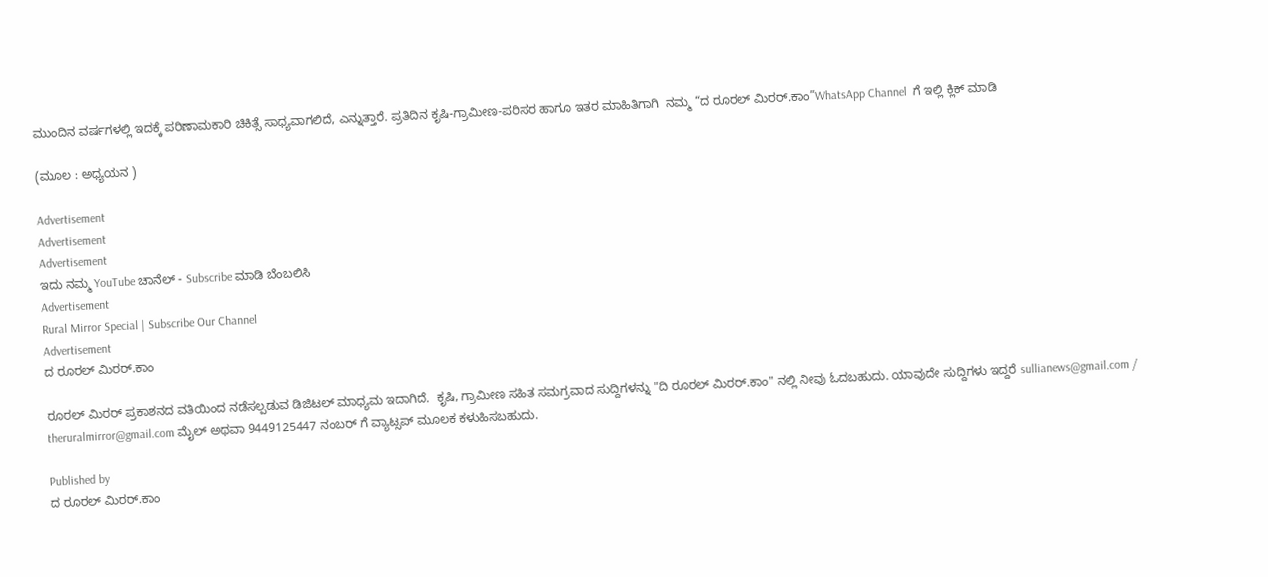ಮುಂದಿನ ವರ್ಷಗಳಲ್ಲಿ ಇದಕ್ಕೆ ಪರಿಣಾಮಕಾರಿ ಚಿಕಿತ್ಸೆ ಸಾಧ್ಯವಾಗಲಿದೆ, ಎನ್ನುತ್ತಾರೆ. ಪ್ರತಿದಿನ ಕೃಷಿ-ಗ್ರಾಮೀಣ-ಪರಿಸರ ಹಾಗೂ ಇತರ ಮಾಹಿತಿಗಾಗಿ  ನಮ್ಮ “ದ ರೂರಲ್‌ ಮಿರರ್.ಕಾಂ”WhatsApp Channel  ಗೆ ಇಲ್ಲಿ ಕ್ಲಿಕ್‌ ಮಾಡಿ

(ಮೂಲ : ಅಧ್ಯಯನ )

Advertisement
Advertisement
Advertisement
ಇದು ನಮ್ಮ YouTube ಚಾನೆಲ್ - Subscribe ಮಾಡಿ ಬೆಂಬಲಿಸಿ
Advertisement
Rural Mirror Special | Subscribe Our Channel
Advertisement
ದ ರೂರಲ್ ಮಿರರ್.ಕಾಂ

ರೂರಲ್‌ ಮಿರರ್‌ ಪ್ರಕಾಶನದ ವತಿಯಿಂದ ನಡೆಸಲ್ಪಡುವ ಡಿಜಿಟಲ್‌ ಮಾಧ್ಯಮ ಇದಾಗಿದೆ.  ಕೃಷಿ, ಗ್ರಾಮೀಣ ಸಹಿತ ಸಮಗ್ರವಾದ ಸುದ್ದಿಗಳನ್ನು "ದಿ ರೂರಲ್‌ ಮಿರರ್‌.ಕಾಂ" ನಲ್ಲಿ ನೀವು ಓದಬಹುದು. ಯಾವುದೇ ಸುದ್ದಿಗಳು ಇದ್ದರೆ sullianews@gmail.com / theruralmirror@gmail.com ಮೈಲ್ ಅಥವಾ 9449125447 ನಂಬರ್ ಗೆ ವ್ಯಾಟ್ಸಪ್ ಮೂಲಕ ಕಳುಹಿಸಬಹುದು.

Published by
ದ ರೂರಲ್ ಮಿರರ್.ಕಾಂ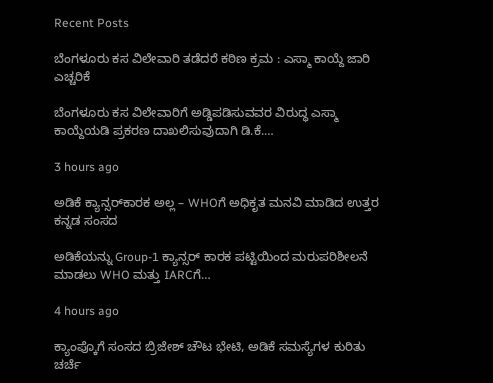Recent Posts

ಬೆಂಗಳೂರು ಕಸ ವಿಲೇವಾರಿ ತಡೆದರೆ ಕಠಿಣ ಕ್ರಮ : ಎಸ್ಮಾ ಕಾಯ್ದೆ ಜಾರಿ ಎಚ್ಚರಿಕೆ

ಬೆಂಗಳೂರು ಕಸ ವಿಲೇವಾರಿಗೆ ಅಡ್ಡಿಪಡಿಸುವವರ ವಿರುದ್ಧ ಎಸ್ಮಾ ಕಾಯ್ದೆಯಡಿ ಪ್ರಕರಣ ದಾಖಲಿಸುವುದಾಗಿ ಡಿ.ಕೆ.…

3 hours ago

ಅಡಿಕೆ ಕ್ಯಾನ್ಸರ್‌ಕಾರಕ ಅಲ್ಲ – WHOಗೆ ಅಧಿಕೃತ ಮನವಿ ಮಾಡಿದ ಉತ್ತರ ಕನ್ನಡ ಸಂಸದ

ಅಡಿಕೆಯನ್ನು Group-1 ಕ್ಯಾನ್ಸರ್ ಕಾರಕ ಪಟ್ಟಿಯಿಂದ ಮರುಪರಿಶೀಲನೆ ಮಾಡಲು WHO ಮತ್ತು IARCಗೆ…

4 hours ago

ಕ್ಯಾಂಪ್ಕೊಗೆ ಸಂಸದ ಬ್ರಿಜೇಶ್ ಚೌಟ ಭೇಟಿ, ಅಡಿಕೆ ಸಮಸ್ಯೆಗಳ ಕುರಿತು ಚರ್ಚೆ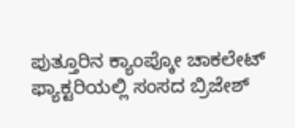ಪುತ್ತೂರಿನ ಕ್ಯಾಂಪ್ಕೋ ಚಾಕಲೇಟ್ ಫ್ಯಾಕ್ಟರಿಯಲ್ಲಿ ಸಂಸದ ಬ್ರಿಜೇಶ್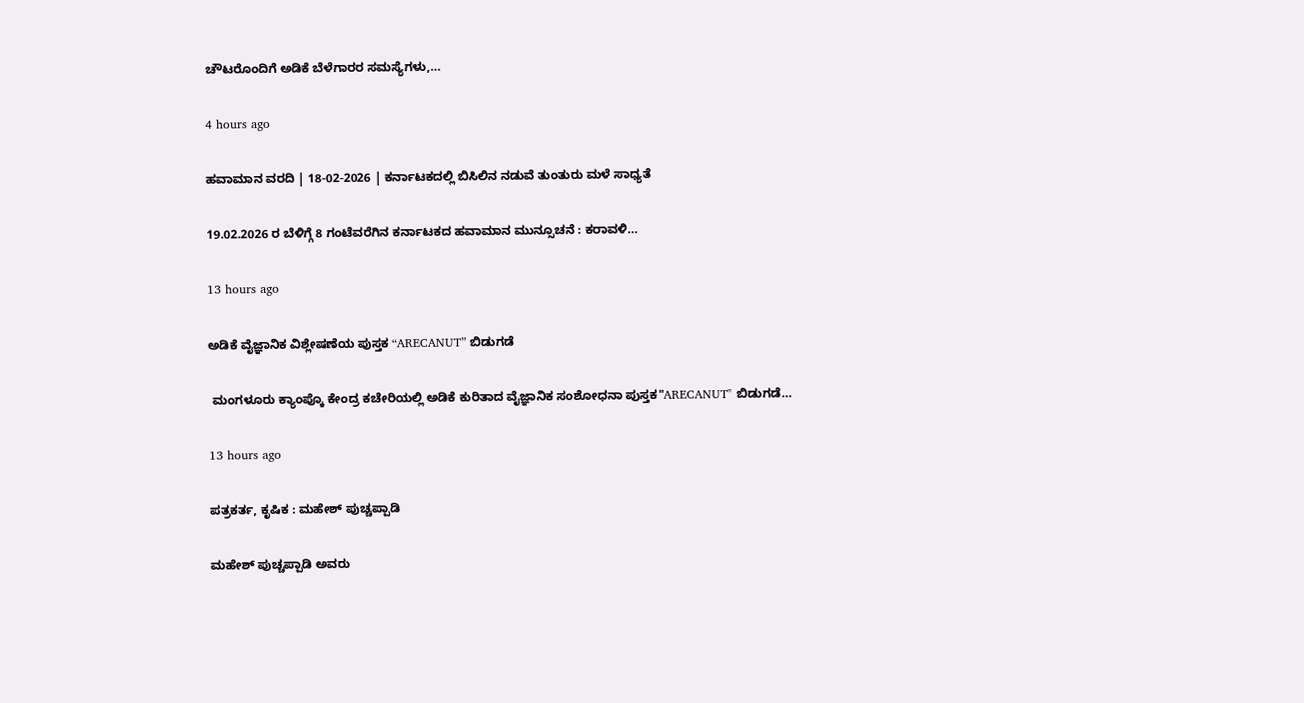ಚೌಟರೊಂದಿಗೆ ಅಡಿಕೆ ಬೆಳೆಗಾರರ ಸಮಸ್ಯೆಗಳು,…

4 hours ago

ಹವಾಮಾನ ವರದಿ | 18-02-2026 | ಕರ್ನಾಟಕದಲ್ಲಿ ಬಿಸಿಲಿನ ನಡುವೆ ತುಂತುರು ಮಳೆ ಸಾಧ್ಯತೆ

19.02.2026 ರ ಬೆಳಿಗ್ಗೆ 8 ಗಂಟೆವರೆಗಿನ ಕರ್ನಾಟಕದ ಹವಾಮಾನ ಮುನ್ಸೂಚನೆ : ಕರಾವಳಿ…

13 hours ago

ಅಡಿಕೆ ವೈಜ್ಞಾನಿಕ ವಿಶ್ಲೇಷಣೆಯ ಪುಸ್ತಕ “ARECANUT” ಬಿಡುಗಡೆ

 ಮಂಗಳೂರು ಕ್ಯಾಂಪ್ಕೊ ಕೇಂದ್ರ ಕಚೇರಿಯಲ್ಲಿ ಅಡಿಕೆ ಕುರಿತಾದ ವೈಜ್ಞಾನಿಕ ಸಂಶೋಧನಾ ಪುಸ್ತಕ"ARECANUT" ಬಿಡುಗಡೆ…

13 hours ago

ಪತ್ರಕರ್ತ, ಕೃಷಿಕ : ಮಹೇಶ್ ಪುಚ್ಚಪ್ಪಾಡಿ

ಮಹೇಶ್ ಪುಚ್ಚಪ್ಪಾಡಿ ಅವರು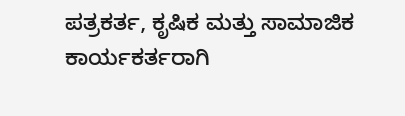ಪತ್ರಕರ್ತ, ಕೃಷಿಕ ಮತ್ತು ಸಾಮಾಜಿಕ ಕಾರ್ಯಕರ್ತರಾಗಿ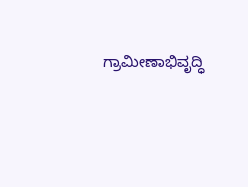ಗ್ರಾಮೀಣಾಭಿವೃದ್ಧಿ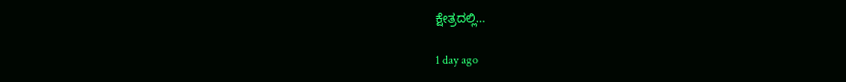ಕ್ಷೇತ್ರದಲ್ಲಿ…

1 day ago